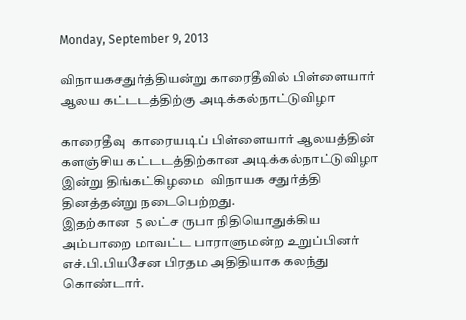Monday, September 9, 2013

விநாயகசதுர்த்தியன்று காரைதீவில் பிள்ளையார் ஆலய கட்டடத்திற்கு அடிக்கல்நாட்டுவிழா

காரைதீவு  காரையடிப் பிள்ளையார் ஆலயத்தின் களஞ்சிய கட்டடத்திற்கான அடிக்கல்நாட்டுவிழா இன்று திங்கட்கிழமை  விநாயக சதுர்த்தி தினத்தன்று நடைபெற்றது.
இதற்கான  5 லட்ச ருபா நிதியொதுக்கிய அம்பாறை மாவட்ட பாராளுமன்ற உறுப்பினர் எச்.பி.பியசேன பிரதம அதிதியாக கலந்து கொண்டார்.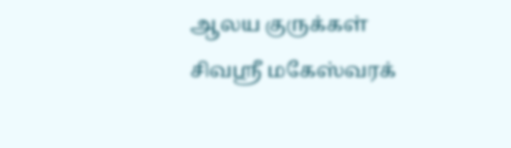ஆலய குருக்கள் சிவஸ்ரீ மகேஸ்வரக்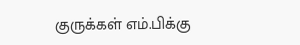குருக்கள் எம்.பிக்கு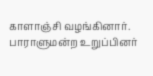காளாஞ்சி வழங்கினார்.
பாராளுமன்ற உறுப்பினர்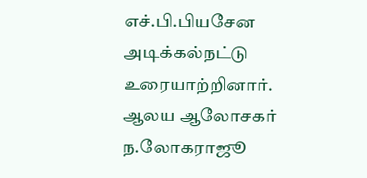எச்.பி.பியசேன அடிக்கல்நட்டு உரையாற்றினார்.
ஆலய ஆலோசகர் ந.லோகராஜூ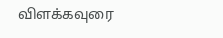விளக்கவுரை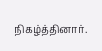நிகழ்த்தினார்.